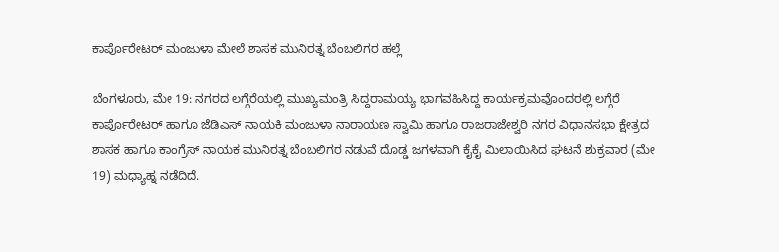ಕಾರ್ಪೊರೇಟರ್ ಮಂಜುಳಾ ಮೇಲೆ ಶಾಸಕ ಮುನಿರತ್ನ ಬೆಂಬಲಿಗರ ಹಲ್ಲೆ

ಬೆಂಗಳೂರು, ಮೇ 19: ನಗರದ ಲಗ್ಗೆರೆಯಲ್ಲಿ ಮುಖ್ಯಮಂತ್ರಿ ಸಿದ್ದರಾಮಯ್ಯ ಭಾಗವಹಿಸಿದ್ದ ಕಾರ್ಯಕ್ರಮವೊಂದರಲ್ಲಿ ಲಗ್ಗೆರೆ ಕಾರ್ಪೊರೇಟರ್ ಹಾಗೂ ಜೆಡಿಎಸ್ ನಾಯಕಿ ಮಂಜುಳಾ ನಾರಾಯಣ ಸ್ವಾಮಿ ಹಾಗೂ ರಾಜರಾಜೇಶ್ವರಿ ನಗರ ವಿಧಾನಸಭಾ ಕ್ಷೇತ್ರದ ಶಾಸಕ ಹಾಗೂ ಕಾಂಗ್ರೆಸ್ ನಾಯಕ ಮುನಿರತ್ನ ಬೆಂಬಲಿಗರ ನಡುವೆ ದೊಡ್ಡ ಜಗಳವಾಗಿ ಕೈಕೈ ಮಿಲಾಯಿಸಿದ ಘಟನೆ ಶುಕ್ರವಾರ (ಮೇ 19) ಮಧ್ಯಾಹ್ನ ನಡೆದಿದೆ.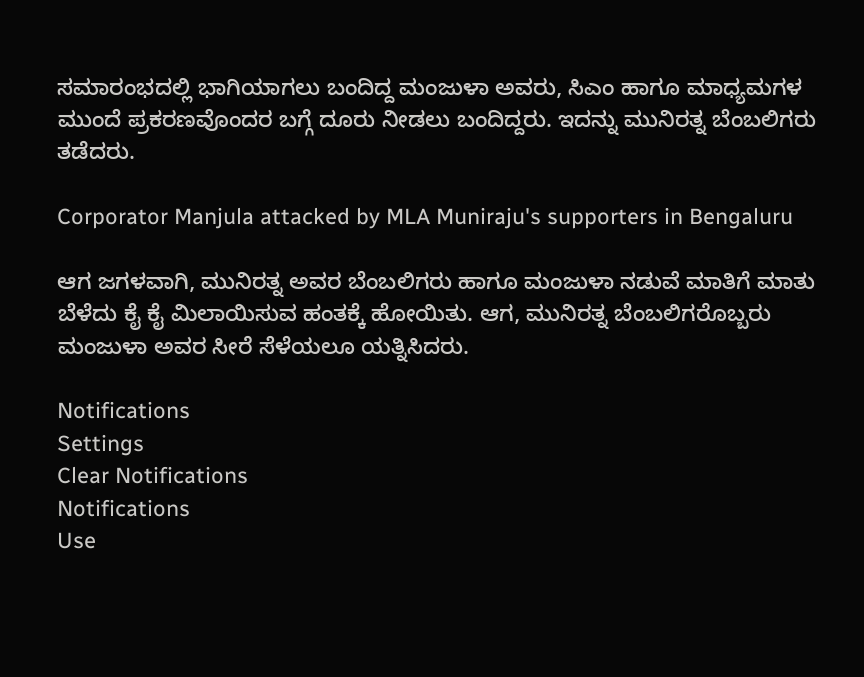ಸಮಾರಂಭದಲ್ಲಿ ಭಾಗಿಯಾಗಲು ಬಂದಿದ್ದ ಮಂಜುಳಾ ಅವರು, ಸಿಎಂ ಹಾಗೂ ಮಾಧ್ಯಮಗಳ ಮುಂದೆ ಪ್ರಕರಣವೊಂದರ ಬಗ್ಗೆ ದೂರು ನೀಡಲು ಬಂದಿದ್ದರು. ಇದನ್ನು ಮುನಿರತ್ನ ಬೆಂಬಲಿಗರು ತಡೆದರು.

Corporator Manjula attacked by MLA Muniraju's supporters in Bengaluru

ಆಗ ಜಗಳವಾಗಿ, ಮುನಿರತ್ನ ಅವರ ಬೆಂಬಲಿಗರು ಹಾಗೂ ಮಂಜುಳಾ ನಡುವೆ ಮಾತಿಗೆ ಮಾತು ಬೆಳೆದು ಕೈ ಕೈ ಮಿಲಾಯಿಸುವ ಹಂತಕ್ಕೆ ಹೋಯಿತು. ಆಗ, ಮುನಿರತ್ನ ಬೆಂಬಲಿಗರೊಬ್ಬರು ಮಂಜುಳಾ ಅವರ ಸೀರೆ ಸೆಳೆಯಲೂ ಯತ್ನಿಸಿದರು.

Notifications
Settings
Clear Notifications
Notifications
Use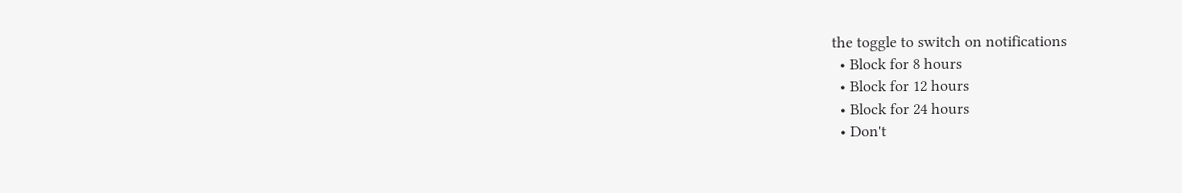the toggle to switch on notifications
  • Block for 8 hours
  • Block for 12 hours
  • Block for 24 hours
  • Don't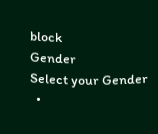block
Gender
Select your Gender
  •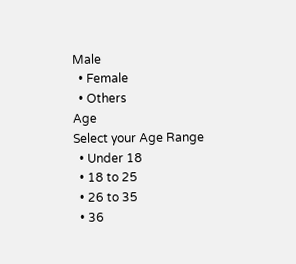Male
  • Female
  • Others
Age
Select your Age Range
  • Under 18
  • 18 to 25
  • 26 to 35
  • 36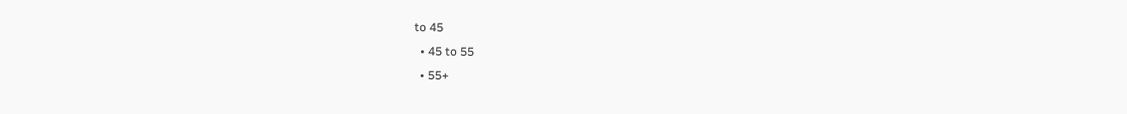to 45
  • 45 to 55
  • 55+